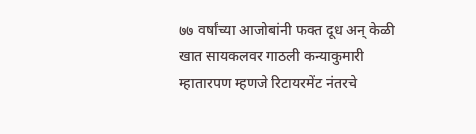७७ वर्षांच्या आजोबांनी फक्त दूध अन् केळी खात सायकलवर गाठली कन्याकुमारी
म्हातारपण म्हणजे रिटायरमेंट नंतरचे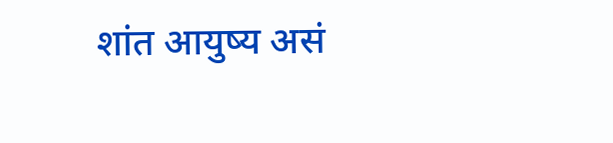शांत आयुष्य असं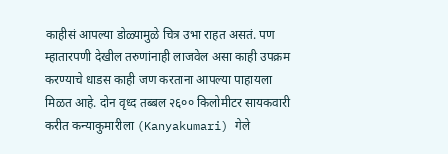काहीसं आपल्या डोळ्यामुळे चित्र उभा राहत असतं. पण म्हातारपणी देखील तरुणांनाही लाजवेल असा काही उपक्रम करण्याचे धाडस काही जण करताना आपल्या पाहायला मिळत आहे. दोन वृध्द तब्बल २६०० किलोमीटर सायकवारी करीत कन्याकुमारीला (Kanyakumari) गेले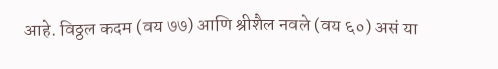आहे. विठ्ठल कदम (वय ७७) आणि श्रीशैल नवले (वय ६०) असं या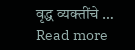वृद्ध व्यक्तींचे … Read more